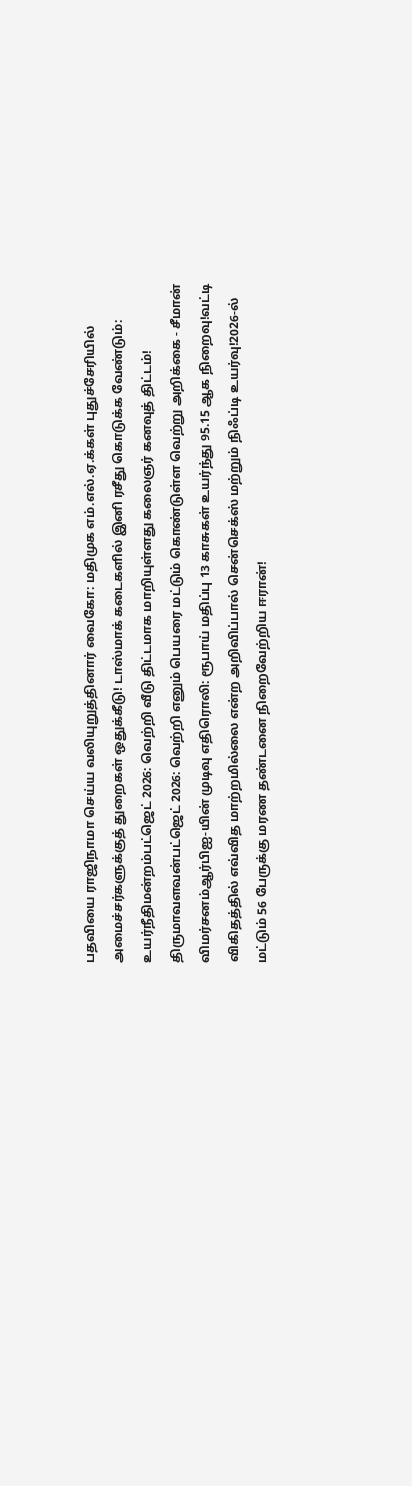பதவியை ராஜிநாமா செய்ய வலியுறுத்தினார் வைகோ: மதிமுக எம்.எல்.ஏ.க்கள் புதுச்சேரியில் அமைச்சர்களுக்குத் துறைகள் ஒதுக்கீடு! டாஸ்மாக் கடைகளில் இனி ரசீது கொடுக்க வேண்டும்: உயர்நீதிமன்றம்பட்ஜெட் 2026: வெற்றி வீடு திட்டமாக மாறியுள்ளது கலைஞர் கனவுத் திட்டம்! திருமாவளவன்பட்ஜெட் 2026: வெற்றி எனும் பெயரை மட்டும் கொண்டுள்ள வெற்று அறிக்கை - சீமான் விமர்சனம்ஆர்பிஐ-யின் முடிவு எதிரொலி: ரூபாய் மதிப்பு 13 காசுகள் உயர்ந்து 95.15 ஆக நிறைவு!வட்டி விகிதத்தில் எவ்வித மாற்றமில்லை என்ற அறிவிப்பால் சென்செக்ஸ் மற்றும் நிஃப்டி உயர்வு!2026-ல் மட்டும் 56 பேருக்கு மரண தண்டனை நிறைவேற்றிய ஈரான்!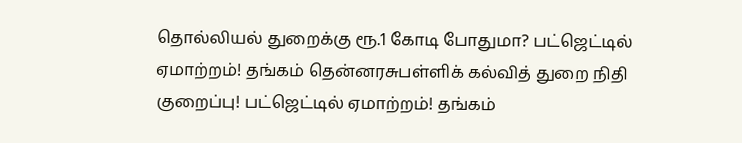தொல்லியல் துறைக்கு ரூ.1 கோடி போதுமா? பட்ஜெட்டில் ஏமாற்றம்! தங்கம் தென்னரசுபள்ளிக் கல்வித் துறை நிதி குறைப்பு! பட்ஜெட்டில் ஏமாற்றம்! தங்கம்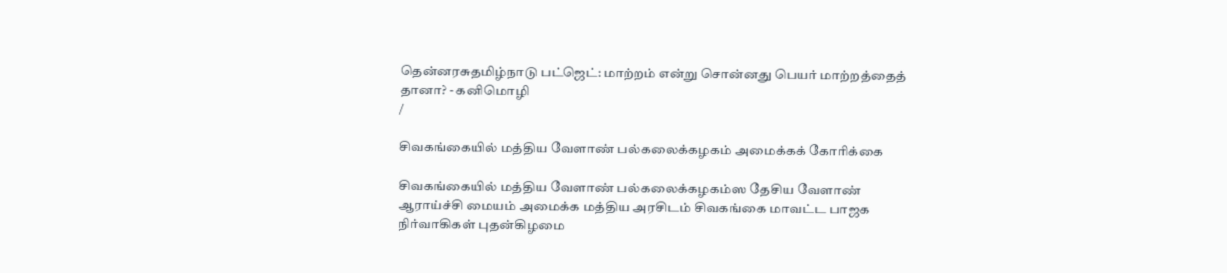தென்னரசுதமிழ்நாடு பட்ஜெட்: மாற்றம் என்று சொன்னது பெயர் மாற்றத்தைத் தானா? - கனிமொழி
/

சிவகங்கையில் மத்திய வேளாண் பல்கலைக்கழகம் அமைக்கக் கோரிக்கை

சிவகங்கையில் மத்திய வேளாண் பல்கலைக்கழகம்ஸ தேசிய வேளாண் ஆராய்ச்சி மையம் அமைக்க மத்திய அரசிடம் சிவகங்கை மாவட்ட பாஜக நிர்வாகிகள் புதன்கிழமை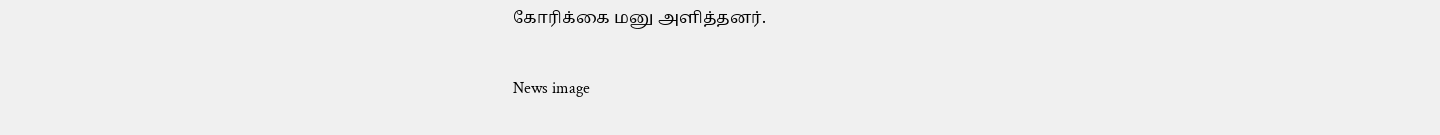கோரிக்கை மனு அளித்தனர்.

News image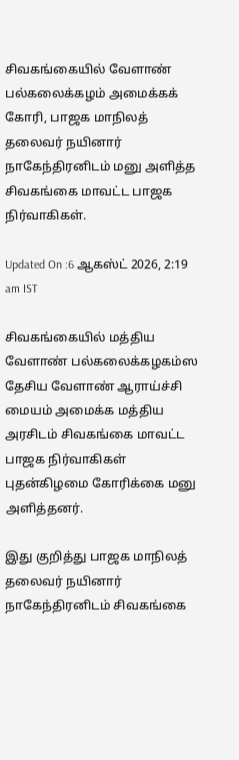சிவகங்கையில் வேளாண் பல்கலைக்கழம் அமைக்கக் கோரி, பாஜக மாநிலத் தலைவர் நயினார் நாகேந்திரனிடம் மனு அளித்த சிவகங்கை மாவட்ட பாஜக நிர்வாகிகள்.

Updated On :6 ஆகஸ்ட் 2026, 2:19 am IST

சிவகங்கையில் மத்திய வேளாண் பல்கலைக்கழகம்ஸ தேசிய வேளாண் ஆராய்ச்சி மையம் அமைக்க மத்திய அரசிடம் சிவகங்கை மாவட்ட பாஜக நிர்வாகிகள் புதன்கிழமை கோரிக்கை மனு அளித்தனர்.

இது குறித்து பாஜக மாநிலத் தலைவர் நயினார் நாகேந்திரனிடம் சிவகங்கை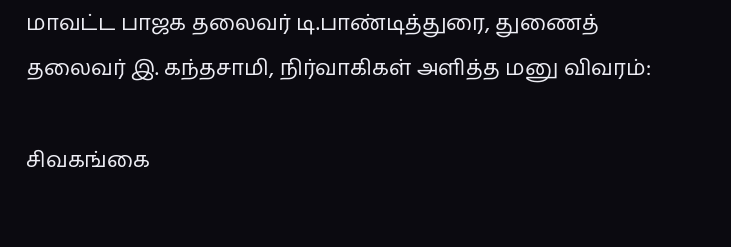மாவட்ட பாஜக தலைவர் டி.பாண்டித்துரை, துணைத் தலைவர் இ. கந்தசாமி, நிர்வாகிகள் அளித்த மனு விவரம்:

சிவகங்கை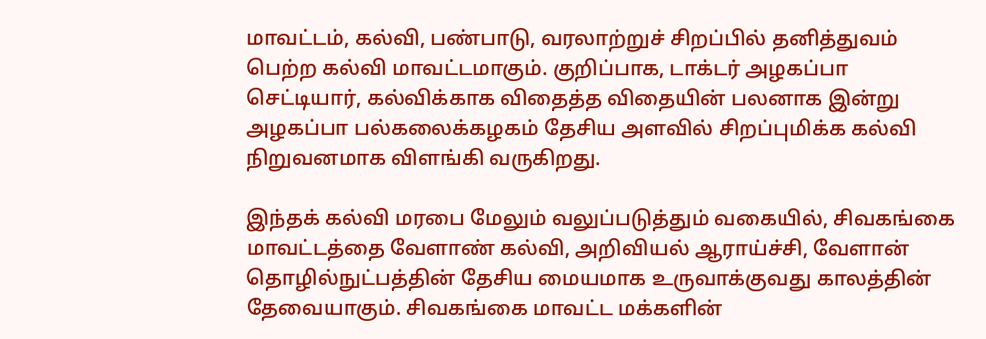மாவட்டம், கல்வி, பண்பாடு, வரலாற்றுச் சிறப்பில் தனித்துவம் பெற்ற கல்வி மாவட்டமாகும். குறிப்பாக, டாக்டர் அழகப்பா செட்டியார், கல்விக்காக விதைத்த விதையின் பலனாக இன்று அழகப்பா பல்கலைக்கழகம் தேசிய அளவில் சிறப்புமிக்க கல்வி நிறுவனமாக விளங்கி வருகிறது.

இந்தக் கல்வி மரபை மேலும் வலுப்படுத்தும் வகையில், சிவகங்கை மாவட்டத்தை வேளாண் கல்வி, அறிவியல் ஆராய்ச்சி, வேளான் தொழில்நுட்பத்தின் தேசிய மையமாக உருவாக்குவது காலத்தின் தேவையாகும். சிவகங்கை மாவட்ட மக்களின்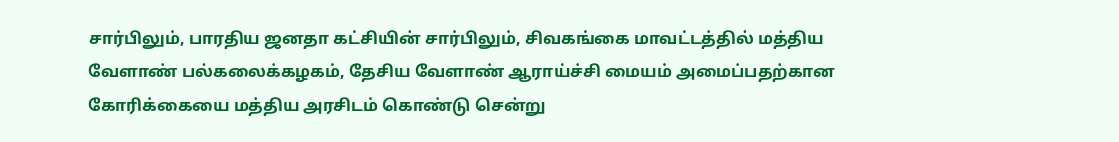சார்பிலும், பாரதிய ஜனதா கட்சியின் சார்பிலும், சிவகங்கை மாவட்டத்தில் மத்திய வேளாண் பல்கலைக்கழகம், தேசிய வேளாண் ஆராய்ச்சி மையம் அமைப்பதற்கான கோரிக்கையை மத்திய அரசிடம் கொண்டு சென்று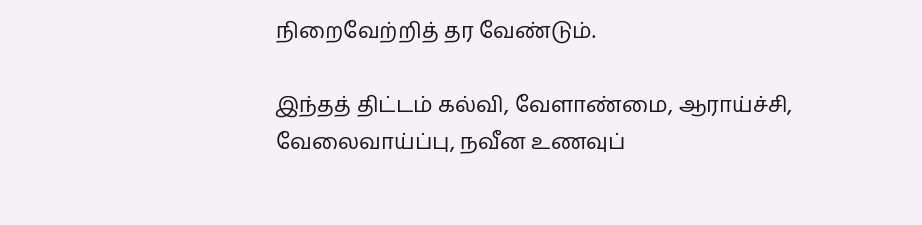நிறைவேற்றித் தர வேண்டும்.

இந்தத் திட்டம் கல்வி, வேளாண்மை, ஆராய்ச்சி, வேலைவாய்ப்பு, நவீன உணவுப்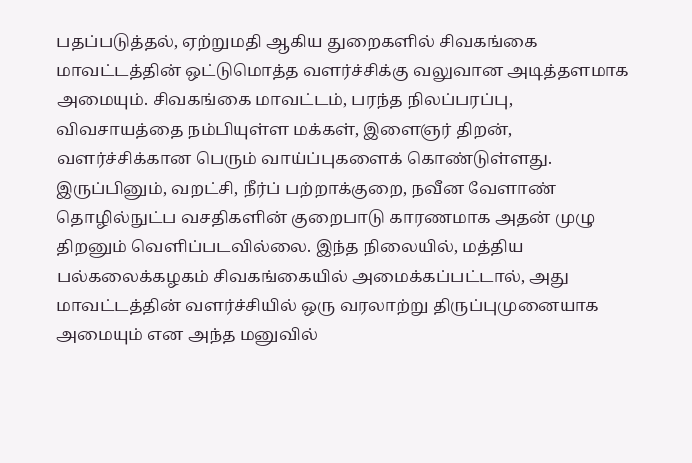பதப்படுத்தல், ஏற்றுமதி ஆகிய துறைகளில் சிவகங்கை மாவட்டத்தின் ஒட்டுமொத்த வளர்ச்சிக்கு வலுவான அடித்தளமாக அமையும். சிவகங்கை மாவட்டம், பரந்த நிலப்பரப்பு, விவசாயத்தை நம்பியுள்ள மக்கள், இளைஞர் திறன், வளர்ச்சிக்கான பெரும் வாய்ப்புகளைக் கொண்டுள்ளது. இருப்பினும், வறட்சி, நீர்ப் பற்றாக்குறை, நவீன வேளாண் தொழில்நுட்ப வசதிகளின் குறைபாடு காரணமாக அதன் முழு திறனும் வெளிப்படவில்லை. இந்த நிலையில், மத்திய பல்கலைக்கழகம் சிவகங்கையில் அமைக்கப்பட்டால், அது மாவட்டத்தின் வளர்ச்சியில் ஒரு வரலாற்று திருப்புமுனையாக அமையும் என அந்த மனுவில்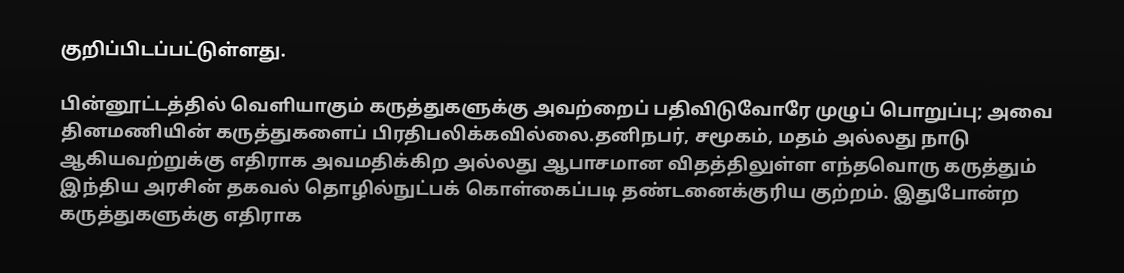குறிப்பிடப்பட்டுள்ளது.

பின்னூட்டத்தில் வெளியாகும் கருத்துகளுக்கு அவற்றைப் பதிவிடுவோரே முழுப் பொறுப்பு; அவை தினமணியின் கருத்துகளைப் பிரதிபலிக்கவில்லை.தனிநபர், சமூகம், மதம் அல்லது நாடு ஆகியவற்றுக்கு எதிராக அவமதிக்கிற அல்லது ஆபாசமான விதத்திலுள்ள எந்தவொரு கருத்தும் இந்திய அரசின் தகவல் தொழில்நுட்பக் கொள்கைப்படி தண்டனைக்குரிய குற்றம். இதுபோன்ற கருத்துகளுக்கு எதிராக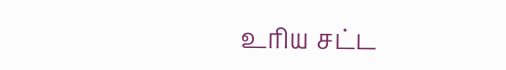உரிய சட்ட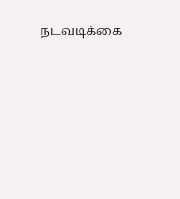நடவடிக்கை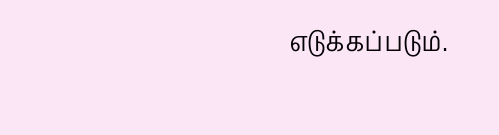எடுக்கப்படும்.